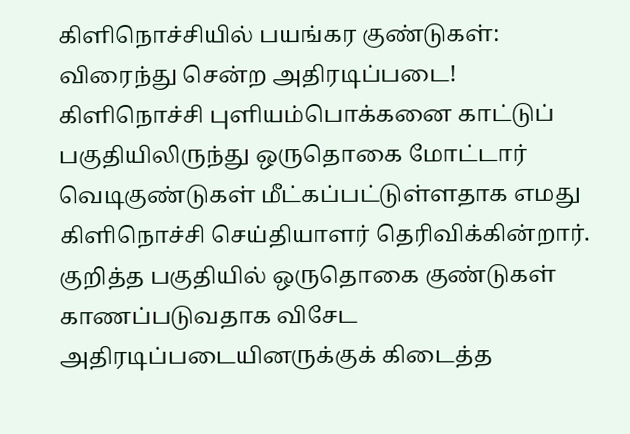கிளிநொச்சியில் பயங்கர குண்டுகள்: விரைந்து சென்ற அதிரடிப்படை!
கிளிநொச்சி புளியம்பொக்கனை காட்டுப் பகுதியிலிருந்து ஒருதொகை மோட்டார் வெடிகுண்டுகள் மீட்கப்பட்டுள்ளதாக எமது கிளிநொச்சி செய்தியாளர் தெரிவிக்கின்றார்.
குறித்த பகுதியில் ஒருதொகை குண்டுகள் காணப்படுவதாக விசேட அதிரடிப்படையினருக்குக் கிடைத்த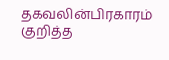தகவலின்பிரகாரம் குறித்த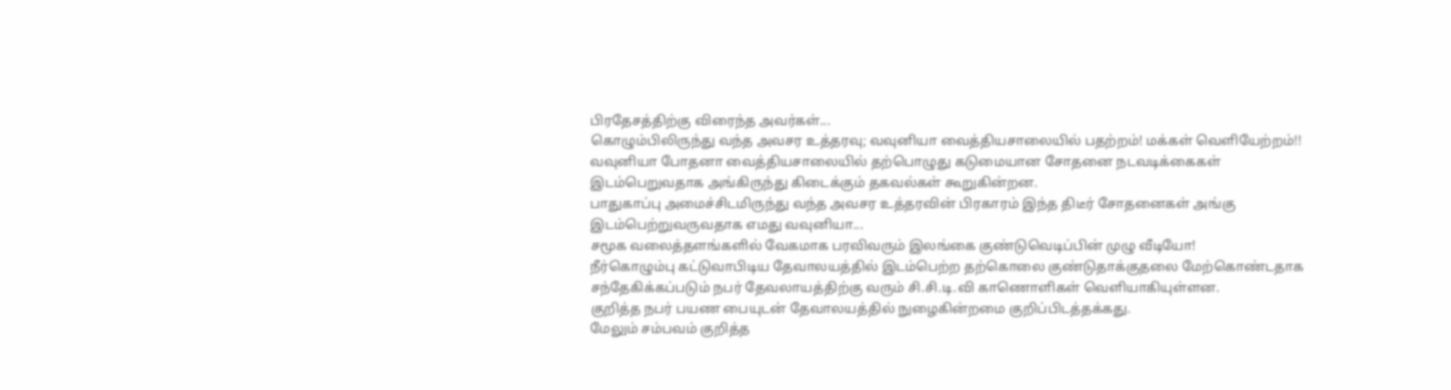பிரதேசத்திற்கு விரைந்த அவர்கள்...
கொழும்பிலிருந்து வந்த அவசர உத்தரவு; வவுனியா வைத்தியசாலையில் பதற்றம்! மக்கள் வெளியேற்றம்!!
வவுனியா போதனா வைத்தியசாலையில் தற்பொழுது கடுமையான சோதனை நடவடிக்கைகள் இடம்பெறுவதாக அங்கிருந்து கிடைக்கும் தகவல்கள் கூறுகின்றன.
பாதுகாப்பு அமைச்சிடமிருந்து வந்த அவசர உத்தரவின் பிரகாரம் இந்த திடீர் சோதனைகள் அங்கு இடம்பெற்றுவருவதாக எமது வவுனியா...
சமூக வலைத்தளங்களில் வேகமாக பரவிவரும் இலங்கை குண்டுவெடிப்பின் முழு வீடியோ!
நீர்கொழும்பு கட்டுவாபிடிய தேவாலயத்தில் இடம்பெற்ற தற்கொலை குண்டுதாக்குதலை மேற்கொண்டதாக சந்தேகிக்கப்படும் நபர் தேவலாயத்திற்கு வரும் சி.சி.டி.வி காணொளிகள் வெளியாகியுள்ளன.
குறித்த நபர் பயண பையுடன் தேவாலயத்தில் நுழைகின்றமை குறிப்பிடத்தக்கது.
மேலும் சம்பவம் குறித்த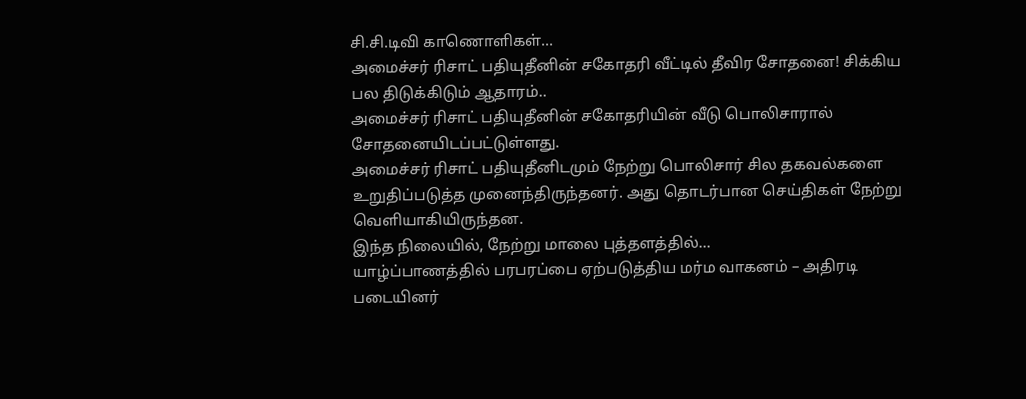சி.சி.டிவி காணொளிகள்...
அமைச்சர் ரிசாட் பதியுதீனின் சகோதரி வீட்டில் தீவிர சோதனை! சிக்கிய பல திடுக்கிடும் ஆதாரம்..
அமைச்சர் ரிசாட் பதியுதீனின் சகோதரியின் வீடு பொலிசாரால் சோதனையிடப்பட்டுள்ளது.
அமைச்சர் ரிசாட் பதியுதீனிடமும் நேற்று பொலிசார் சில தகவல்களை உறுதிப்படுத்த முனைந்திருந்தனர். அது தொடர்பான செய்திகள் நேற்று வெளியாகியிருந்தன.
இந்த நிலையில், நேற்று மாலை புத்தளத்தில்...
யாழ்ப்பாணத்தில் பரபரப்பை ஏற்படுத்திய மர்ம வாகனம் – அதிரடி படையினர்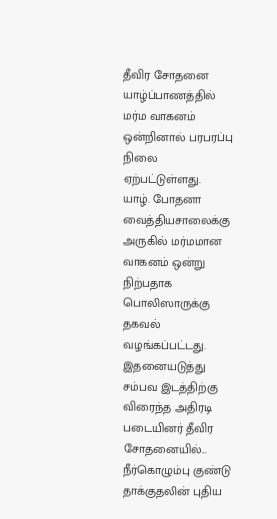தீவிர சோதனை
யாழ்ப்பாணத்தில் மர்ம வாகனம் ஒன்றினால் பரபரப்பு நிலை ஏற்பட்டுள்ளது.
யாழ். போதனா வைத்தியசாலைக்கு அருகில் மர்மமான வாகனம் ஒன்று நிற்பதாக பொலிஸாருக்கு தகவல் வழங்கப்பட்டது.
இதனையடுத்து சம்பவ இடத்திற்கு விரைந்த அதிரடி படையினர் தீவிர சோதனையில்...
நீர்கொழும்பு குண்டு தாக்குதலின் புதிய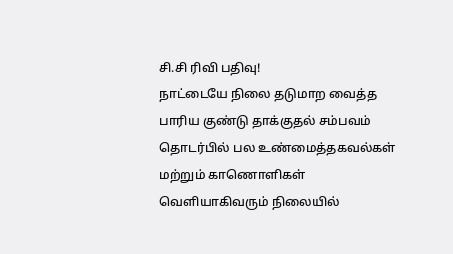சி.சி ரிவி பதிவு!
நாட்டையே நிலை தடுமாற வைத்த பாரிய குண்டு தாக்குதல் சம்பவம் தொடர்பில் பல உண்மைத்தகவல்கள் மற்றும் காணொளிகள் வெளியாகிவரும் நிலையில்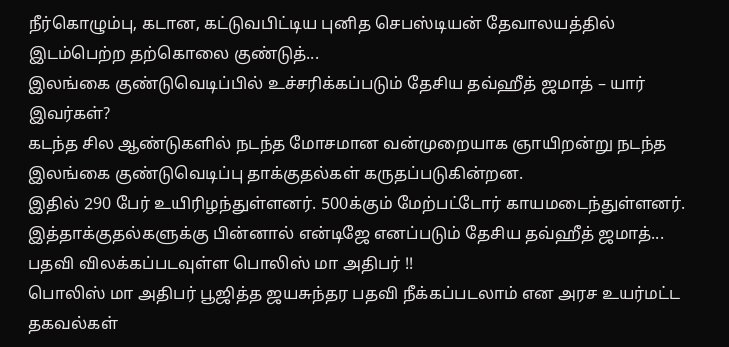நீர்கொழும்பு, கடான, கட்டுவபிட்டிய புனித செபஸ்டியன் தேவாலயத்தில் இடம்பெற்ற தற்கொலை குண்டுத்...
இலங்கை குண்டுவெடிப்பில் உச்சரிக்கப்படும் தேசிய தவ்ஹீத் ஜமாத் – யார் இவர்கள்?
கடந்த சில ஆண்டுகளில் நடந்த மோசமான வன்முறையாக ஞாயிறன்று நடந்த இலங்கை குண்டுவெடிப்பு தாக்குதல்கள் கருதப்படுகின்றன.
இதில் 290 பேர் உயிரிழந்துள்ளனர். 500க்கும் மேற்பட்டோர் காயமடைந்துள்ளனர்.
இத்தாக்குதல்களுக்கு பின்னால் என்டிஜே எனப்படும் தேசிய தவ்ஹீத் ஜமாத்...
பதவி விலக்கப்படவுள்ள பொலிஸ் மா அதிபர் !!
பொலிஸ் மா அதிபர் பூஜித்த ஜயசுந்தர பதவி நீக்கப்படலாம் என அரச உயர்மட்ட தகவல்கள்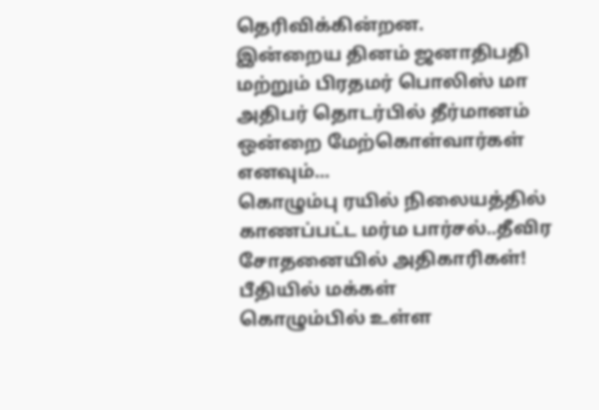தெரிவிக்கின்றன.
இன்றைய தினம் ஜனாதிபதி மற்றும் பிரதமர் பொலிஸ் மா அதிபர் தொடர்பில் தீர்மானம் ஒன்றை மேற்கொள்வார்கள் எனவும்...
கொழும்பு ரயில் நிலையத்தில் காணப்பட்ட மர்ம பார்சல்..தீவிர சோதனையில் அதிகாரிகள்! பீதியில் மக்கள்
கொழும்பில் உள்ள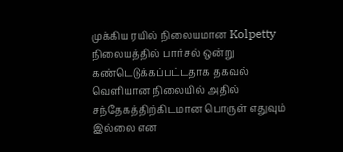முக்கிய ரயில் நிலையமான Kolpetty நிலையத்தில் பார்சல் ஒன்று கண்டெடுக்கப்பட்டதாக தகவல் வெளியான நிலையில் அதில் சந்தேகத்திற்கிடமான பொருள் எதுவும் இல்லை என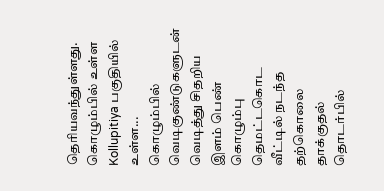தெரியவந்துள்ளது.
கொழும்பில் உள்ள Kollupitiya பகுதியில் உள்ள...
கொழும்பில் வெடிகுண்டுகளுடன் வெடித்து சிதறிய இளம் பெண்
கொழும்பு தெமட்டகொட வீட்டில் நடந்த தற்கொலை தாக்குதல் தொடர்பில்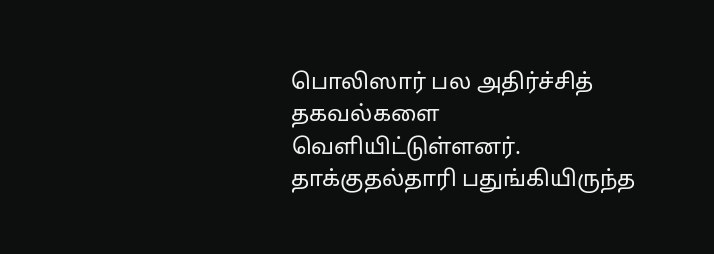பொலிஸார் பல அதிர்ச்சித் தகவல்களை வெளியிட்டுள்ளனர்.
தாக்குதல்தாரி பதுங்கியிருந்த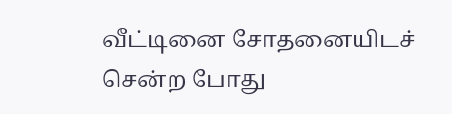வீட்டினை சோதனையிடச் சென்ற போது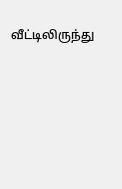வீட்டிலிருந்து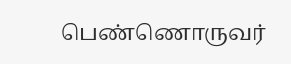பெண்ணொருவர்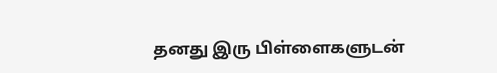தனது இரு பிள்ளைகளுடன்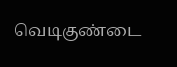வெடிகுண்டை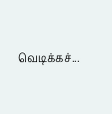வெடிக்கச்...